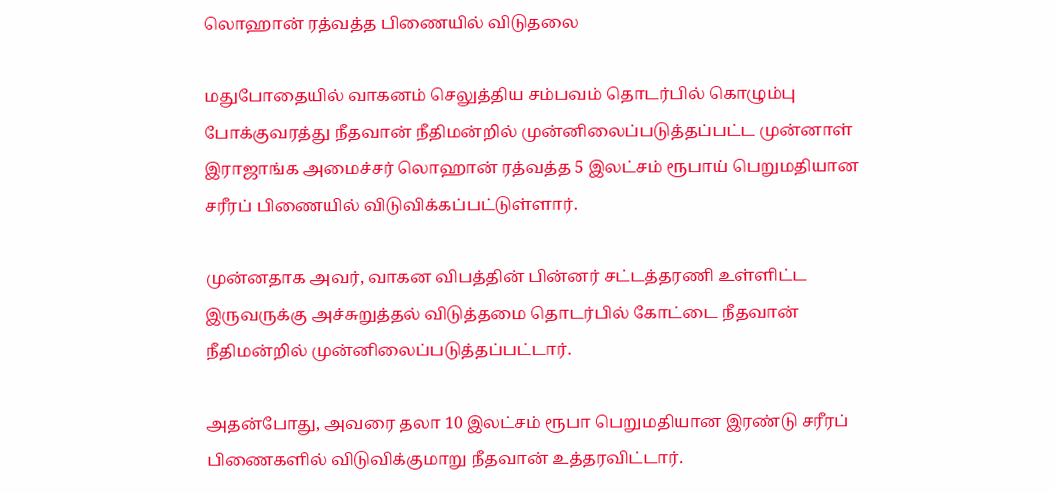லொஹான் ரத்வத்த பிணையில் விடுதலை

மதுபோதையில் வாகனம் செலுத்திய சம்பவம் தொடர்பில் கொழும்பு போக்குவரத்து நீதவான் நீதிமன்றில் முன்னிலைப்படுத்தப்பட்ட முன்னாள் இராஜாங்க அமைச்சர் லொஹான் ரத்வத்த 5 இலட்சம் ரூபாய் பெறுமதியான சரீரப் பிணையில் விடுவிக்கப்பட்டுள்ளார்.

முன்னதாக அவர், வாகன விபத்தின் பின்னர் சட்டத்தரணி உள்ளிட்ட இருவருக்கு அச்சுறுத்தல் விடுத்தமை தொடர்பில் கோட்டை நீதவான் நீதிமன்றில் முன்னிலைப்படுத்தப்பட்டார்.

அதன்போது, அவரை தலா 10 இலட்சம் ரூபா பெறுமதியான இரண்டு சரீரப் பிணைகளில் விடுவிக்குமாறு நீதவான் உத்தரவிட்டார்.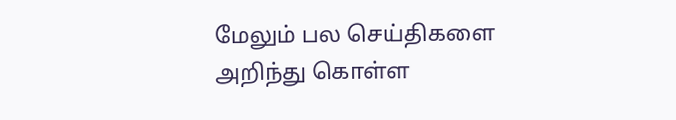மேலும் பல செய்திகளை அறிந்து கொள்ள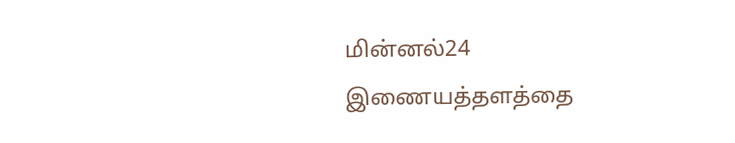மின்னல்24 இணையத்தளத்தை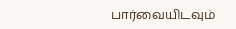பார்வையிடவும்